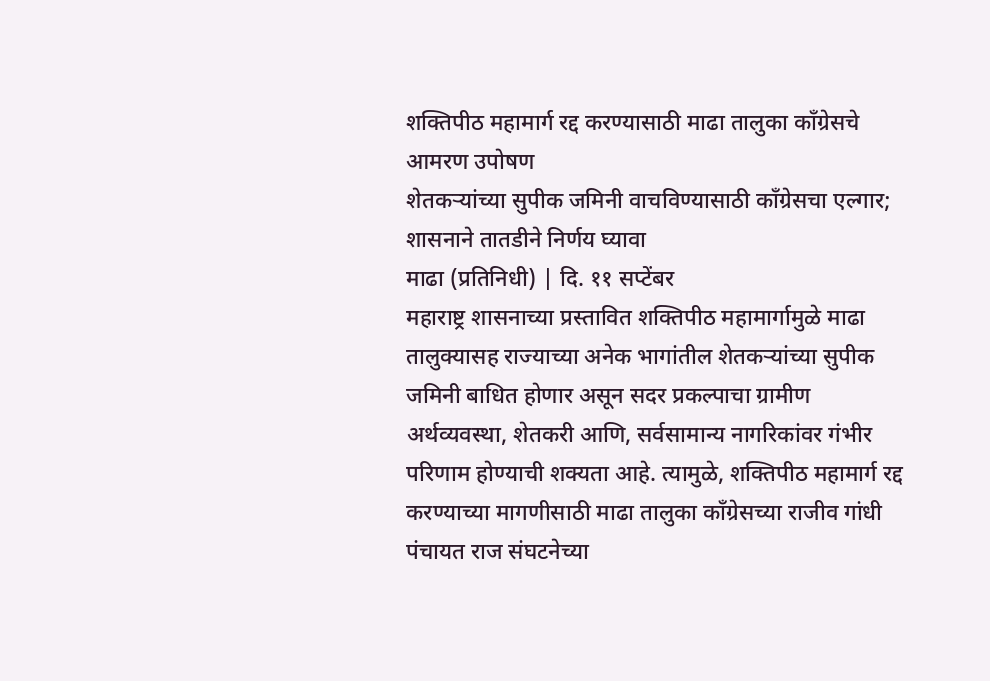शक्तिपीठ महामार्ग रद्द करण्यासाठी माढा तालुका काँग्रेसचे आमरण उपोषण
शेतकऱ्यांच्या सुपीक जमिनी वाचविण्यासाठी काँग्रेसचा एल्गार; शासनाने तातडीने निर्णय घ्यावा
माढा (प्रतिनिधी) | दि. ११ सप्टेंबर
महाराष्ट्र शासनाच्या प्रस्तावित शक्तिपीठ महामार्गामुळे माढा तालुक्यासह राज्याच्या अनेक भागांतील शेतकऱ्यांच्या सुपीक जमिनी बाधित होणार असून सदर प्रकल्पाचा ग्रामीण अर्थव्यवस्था, शेतकरी आणि, सर्वसामान्य नागरिकांवर गंभीर परिणाम होण्याची शक्यता आहे. त्यामुळे, शक्तिपीठ महामार्ग रद्द करण्याच्या मागणीसाठी माढा तालुका काँग्रेसच्या राजीव गांधी पंचायत राज संघटनेच्या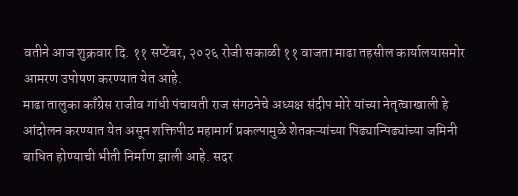वतीने आज शुक्रवार दि. ११ सप्टेंबर, २०२६ रोजी सकाळी ११ वाजता माढा तहसील कार्यालयासमोर आमरण उपोषण करण्यात येत आहे.
माढा तालुका काँग्रेस राजीव गांधी पंचायती राज संगठनेचे अध्यक्ष संदीप मोरे यांच्या नेतृत्वाखाली हे आंदोलन करण्यात येत असून शक्तिपीठ महामार्ग प्रकल्पामुळे शेतकऱ्यांच्या पिढ्यान्पिढ्यांच्या जमिनी बाधित होण्याची भीती निर्माण झाली आहे. सदर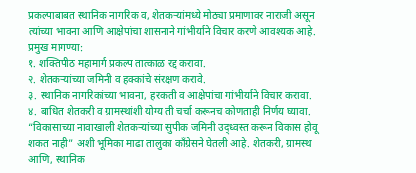प्रकल्पाबाबत स्थानिक नागरिक व, शेतकऱ्यांमध्ये मोठ्या प्रमाणावर नाराजी असून त्यांच्या भावना आणि आक्षेपांचा शासनाने गांभीर्याने विचार करणे आवश्यक आहे.
प्रमुख मागण्या:
१. शक्तिपीठ महामार्ग प्रकल्प तात्काळ रद्द करावा.
२. शेतकऱ्यांच्या जमिनी व हक्कांचे संरक्षण करावे.
३. स्थानिक नागरिकांच्या भावना, हरकती व आक्षेपांचा गांभीर्याने विचार करावा.
४. बाधित शेतकरी व ग्रामस्थांशी योग्य ती चर्चा करूनच कोणताही निर्णय घ्यावा.
“विकासाच्या नावाखाली शेतकऱ्यांच्या सुपीक जमिनी उद्ध्वस्त करून विकास होवू शकत नाही” अशी भूमिका माढा तालुका काँग्रेसने घेतली आहे. शेतकरी, ग्रामस्थ आणि, स्थानिक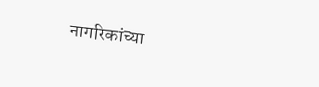नागरिकांच्या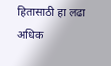हितासाठी हा लढा अधिक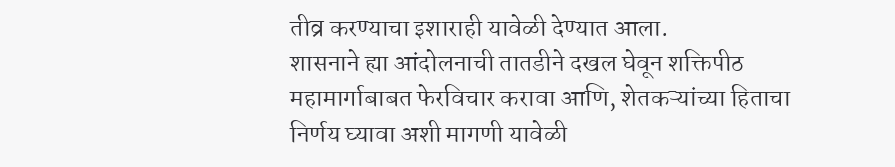तीव्र करण्याचा इशाराही यावेळी देण्यात आला.
शासनाने ह्या आंदोलनाची तातडीने दखल घेवून शक्तिपीठ महामार्गाबाबत फेरविचार करावा आणि, शेतकऱ्यांच्या हिताचा निर्णय घ्यावा अशी मागणी यावेळी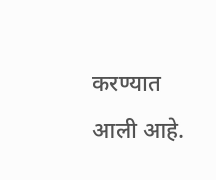करण्यात आली आहे.